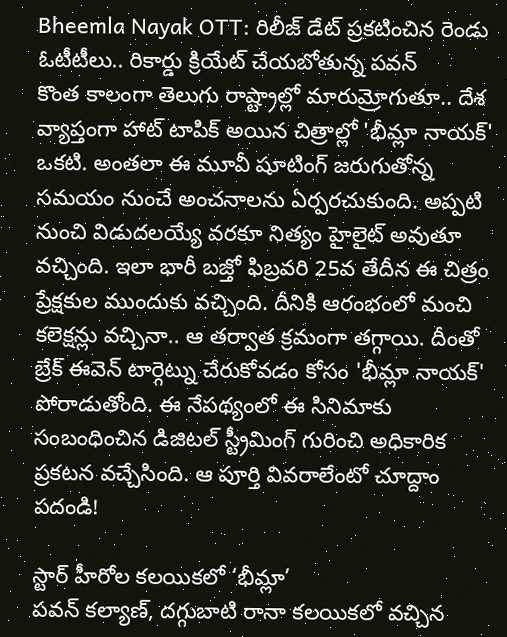Bheemla Nayak OTT: రిలీజ్ డేట్ ప్రకటించిన రెండు ఓటీటీలు.. రికార్డు క్రియేట్ చేయబోతున్న పవన్
కొంత కాలంగా తెలుగు రాష్ట్రాల్లో మారుమ్రోగుతూ.. దేశ వ్యాప్తంగా హాట్ టాపిక్ అయిన చిత్రాల్లో 'భీమ్లా నాయక్' ఒకటి. అంతలా ఈ మూవీ షూటింగ్ జరుగుతోన్న సమయం నుంచే అంచనాలను ఏర్పరచుకుంది. అప్పటి నుంచి విడుదలయ్యే వరకూ నిత్యం హైలైట్ అవుతూ వచ్చింది. ఇలా భారీ బజ్తో ఫిబ్రవరి 25వ తేదీన ఈ చిత్రం ప్రేక్షకుల ముందుకు వచ్చింది. దీనికి ఆరంభంలో మంచి కలెక్షన్లు వచ్చినా.. ఆ తర్వాత క్రమంగా తగ్గాయి. దీంతో బ్రేక్ ఈవెన్ టార్గెట్ను చేరుకోవడం కోసం 'భీమ్లా నాయక్' పోరాడుతోంది. ఈ నేపథ్యంలో ఈ సినిమాకు సంబంధించిన డిజిటల్ స్ట్రీమింగ్ గురించి అధికారిక ప్రకటన వచ్చేసింది. ఆ పూర్తి వివరాలేంటో చూద్దాం పదండి!

స్టార్ హీరోల కలయికలో ‘భీమ్లా’
పవన్ కల్యాణ్, దగ్గుబాటి రానా కలయికలో వచ్చిన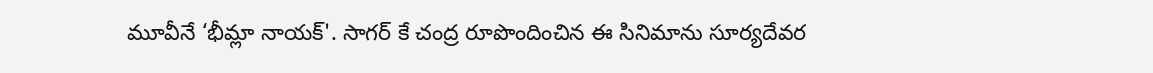మూవీనే ‘భీమ్లా నాయక్'. సాగర్ కే చంద్ర రూపొందించిన ఈ సినిమాను సూర్యదేవర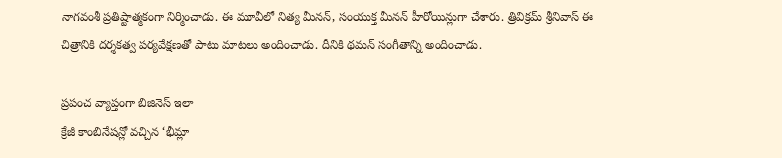నాగవంశీ ప్రతిష్టాత్మకంగా నిర్మించాడు. ఈ మూవీలో నిత్య మీనన్, సంయుక్త మీనన్ హీరోయిన్లుగా చేశారు. త్రివిక్రమ్ శ్రీనివాస్ ఈ చిత్రానికి దర్శకత్వ పర్యవేక్షణతో పాటు మాటలు అందించాడు. దీనికి థమన్ సంగీతాన్ని అందించాడు.

ప్రపంచ వ్యాప్తంగా బిజినెస్ ఇలా
క్రేజీ కాంబినేషన్లో వచ్చిన ‘భీమ్లా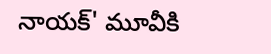నాయక్' మూవీకి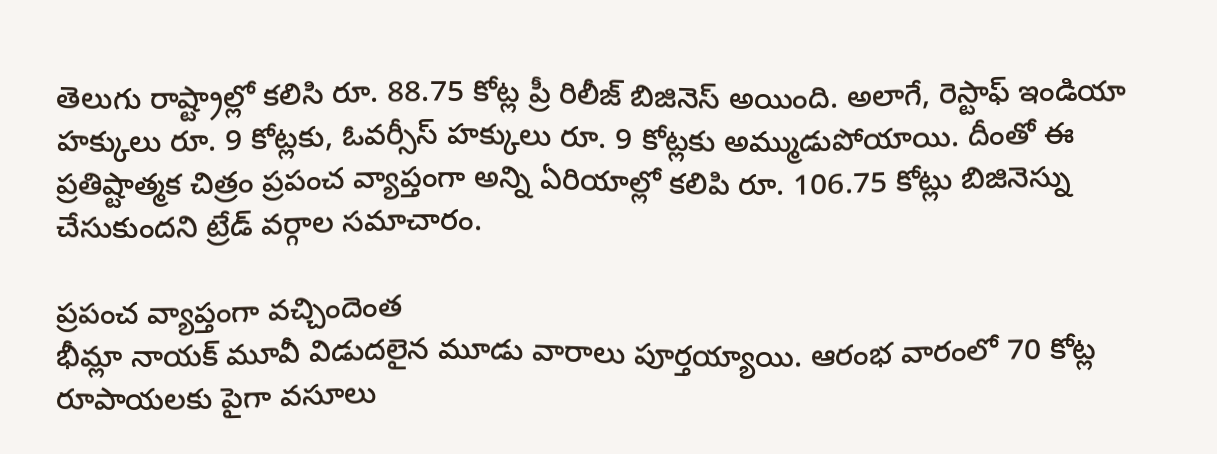తెలుగు రాష్ట్రాల్లో కలిసి రూ. 88.75 కోట్ల ప్రీ రిలీజ్ బిజినెస్ అయింది. అలాగే, రెస్టాఫ్ ఇండియా హక్కులు రూ. 9 కోట్లకు, ఓవర్సీస్ హక్కులు రూ. 9 కోట్లకు అమ్ముడుపోయాయి. దీంతో ఈ ప్రతిష్టాత్మక చిత్రం ప్రపంచ వ్యాప్తంగా అన్ని ఏరియాల్లో కలిపి రూ. 106.75 కోట్లు బిజినెస్ను చేసుకుందని ట్రేడ్ వర్గాల సమాచారం.

ప్రపంచ వ్యాప్తంగా వచ్చిందెంత
భీమ్లా నాయక్ మూవీ విడుదలైన మూడు వారాలు పూర్తయ్యాయి. ఆరంభ వారంలో 70 కోట్ల రూపాయలకు పైగా వసూలు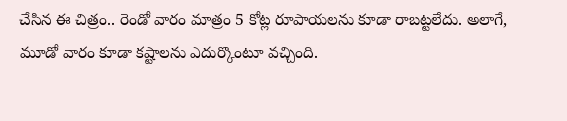చేసిన ఈ చిత్రం.. రెండో వారం మాత్రం 5 కోట్ల రూపాయలను కూడా రాబట్టలేదు. అలాగే, మూడో వారం కూడా కష్టాలను ఎదుర్కొంటూ వచ్చింది.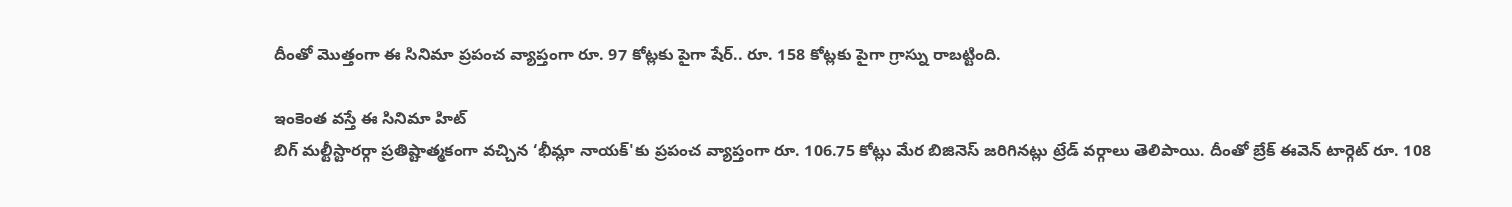దీంతో మొత్తంగా ఈ సినిమా ప్రపంచ వ్యాప్తంగా రూ. 97 కోట్లకు పైగా షేర్.. రూ. 158 కోట్లకు పైగా గ్రాస్ను రాబట్టింది.

ఇంకెంత వస్తే ఈ సినిమా హిట్
బిగ్ మల్టీస్టారర్గా ప్రతిష్టాత్మకంగా వచ్చిన ‘భీమ్లా నాయక్'కు ప్రపంచ వ్యాప్తంగా రూ. 106.75 కోట్లు మేర బిజినెస్ జరిగినట్లు ట్రేడ్ వర్గాలు తెలిపాయి. దీంతో బ్రేక్ ఈవెన్ టార్గెట్ రూ. 108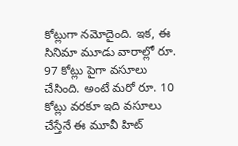కోట్లుగా నమోదైంది. ఇక, ఈ సినిమా మూడు వారాల్లో రూ. 97 కోట్లు పైగా వసూలు చేసింది. అంటే మరో రూ. 10 కోట్లు వరకూ ఇది వసూలు చేస్తేనే ఈ మూవీ హిట్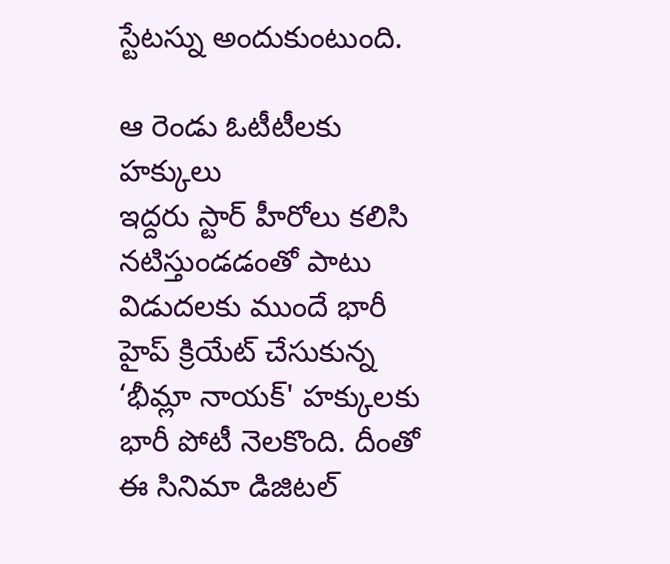స్టేటస్ను అందుకుంటుంది.

ఆ రెండు ఓటీటీలకు హక్కులు
ఇద్దరు స్టార్ హీరోలు కలిసి నటిస్తుండడంతో పాటు విడుదలకు ముందే భారీ హైప్ క్రియేట్ చేసుకున్న ‘భీమ్లా నాయక్' హక్కులకు భారీ పోటీ నెలకొంది. దీంతో ఈ సినిమా డిజిటల్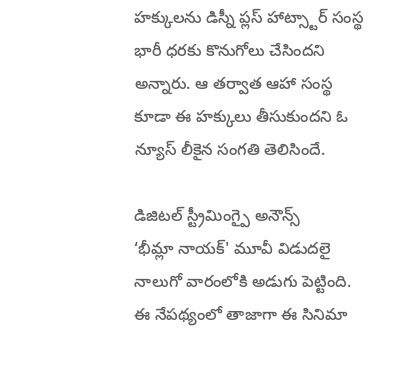హక్కులను డిస్నీ ప్లస్ హాట్స్టార్ సంస్థ భారీ ధరకు కొనుగోలు చేసిందని అన్నారు. ఆ తర్వాత ఆహా సంస్థ కూడా ఈ హక్కులు తీసుకుందని ఓ న్యూస్ లీకైన సంగతి తెలిసిందే.

డిజిటల్ స్ట్రీమింగ్పై అనౌన్స్
‘భీమ్లా నాయక్' మూవీ విడుదలై నాలుగో వారంలోకి అడుగు పెట్టింది. ఈ నేపథ్యంలో తాజాగా ఈ సినిమా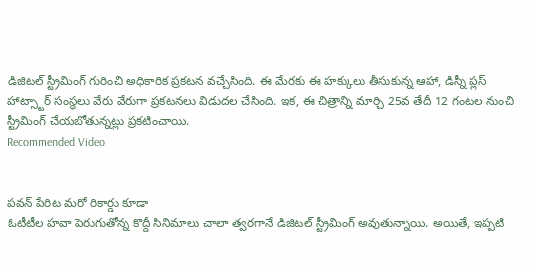డిజిటల్ స్ట్రీమింగ్ గురించి అధికారిక ప్రకటన వచ్చేసింది. ఈ మేరకు ఈ హక్కులు తీసుకున్న ఆహా, డిస్నీ ప్లస్ హాట్స్టార్ సంస్థలు వేరు వేరుగా ప్రకటనలు విడుదల చేసింది. ఇక, ఈ చిత్రాన్ని మార్చి 25వ తేదీ 12 గంటల నుంచి స్ట్రీమింగ్ చేయబోతున్నట్లు ప్రకటించాయి.
Recommended Video


పవన్ పేరిట మరో రికార్డు కూడా
ఓటీటీల హవా పెరుగుతోన్న కొద్దీ సినిమాలు చాలా త్వరగానే డిజిటల్ స్ట్రీమింగ్ అవుతున్నాయి. అయితే, ఇప్పటి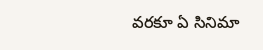వరకూ ఏ సినిమా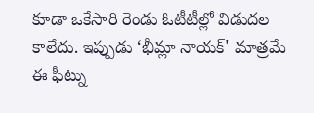కూడా ఒకేసారి రెండు ఓటీటీల్లో విడుదల కాలేదు. ఇప్పుడు ‘భీమ్లా నాయక్' మాత్రమే ఈ ఫీట్ను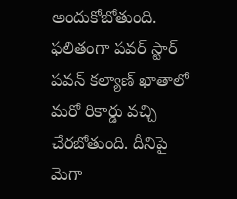అందుకోబోతుంది. ఫలితంగా పవర్ స్టార్ పవన్ కల్యాణ్ ఖాతాలో మరో రికార్డు వచ్చి చేరబోతుంది. దీనిపై మెగా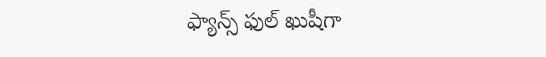ఫ్యాన్స్ ఫుల్ ఖుషీగా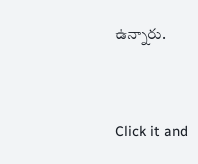ఉన్నారు.


Click it and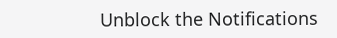Unblock the Notifications